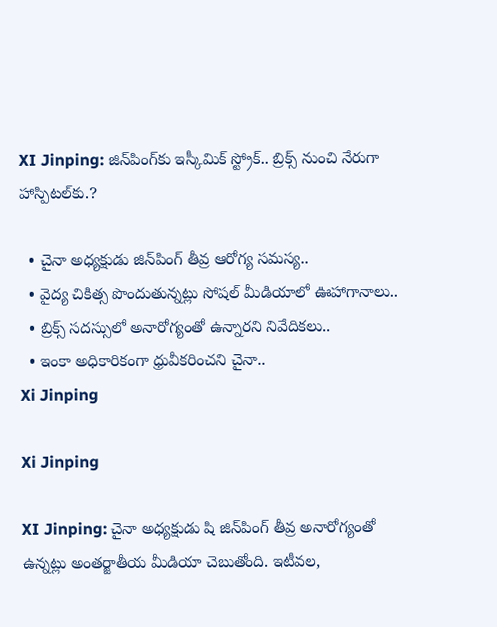XI Jinping: జిన్‌పింగ్‌కు ఇస్కీమిక్ స్ట్రోక్‌.. బ్రిక్స్ నుంచి నేరుగా హాస్పిటల్‌కు.?

  • చైనా అధ్యక్షుడు జిన్‌పింగ్‌ తీవ్ర ఆరోగ్య సమస్య..
  • వైద్య చికిత్స పొందుతున్నట్లు సోషల్ మీడియాలో ఊహాగానాలు..
  • బ్రిక్స్ సదస్సులో అనారోగ్యంతో ఉన్నారని నివేదికలు..
  • ఇంకా అధికారికంగా ధ్రువీకరించని చైనా..
Xi Jinping

Xi Jinping

XI Jinping: చైనా అధ్యక్షుడు షి జిన్‌పింగ్ తీవ్ర అనారోగ్యంతో ఉన్నట్లు అంతర్జాతీయ మీడియా చెబుతోంది. ఇటీవల,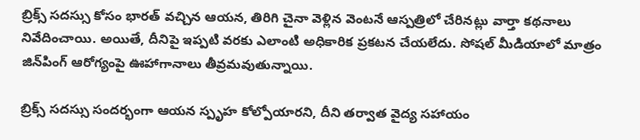బ్రిక్స్ సదస్సు కోసం భారత్ వచ్చిన ఆయన, తిరిగి చైనా వెళ్లిన వెంటనే ఆస్పత్రిలో చేరినట్లు వార్తా కథనాలు నివేదించాయి. అయితే, దీనిపై ఇప్పటి వరకు ఎలాంటి అధికారిక ప్రకటన చేయలేదు. సోషల్ మీడియాలో మాత్రం జిన్‌పింగ్ ఆరోగ్యంపై ఊహాగానాలు తీవ్రమవుతున్నాయి.

బ్రిక్స్ సదస్సు సందర్భంగా ఆయన స్పృహ కోల్పోయారని, దీని తర్వాత వైద్య సహాయం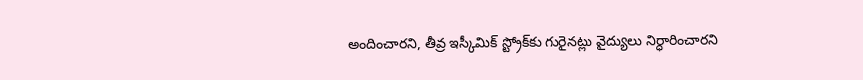అందించారని, తీవ్ర ఇస్కీమిక్ స్ట్రోక్‌కు గురైనట్లు వైద్యులు నిర్ధారించారని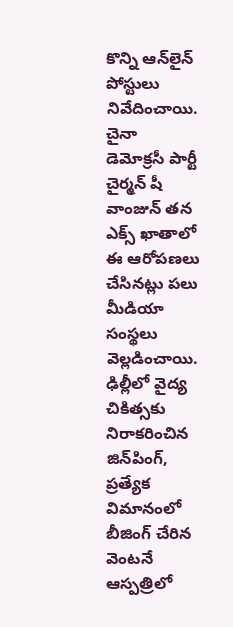కొన్ని ఆన్‌లైన్ పోస్టులు నివేదించాయి. చైనా డెమోక్రసీ పార్టీ చైర్మన్ షీ వాంజున్ తన ఎక్స్ ఖాతాలో ఈ ఆరోపణలు చేసినట్లు పలు మీడియా సంస్థలు వెల్లడించాయి. ఢిల్లీలో వైద్య చికిత్సకు నిరాకరించిన జిన్‌పింగ్, ప్రత్యేక విమానంలో బీజింగ్ చేరిన వెంటనే ఆస్పత్రిలో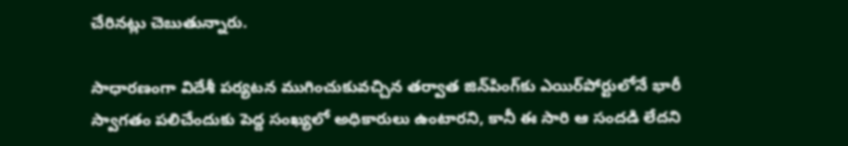చేరినట్లు చెబుతున్నారు.

సాధారణంగా విదేశీ పర్యటన ముగించుకువచ్చిన తర్వాత జిన్‌పింగ్‌కు ఎయిర్‌పోర్టులోనే భారీ స్వాగతం పలిచేందుకు పెద్ద సంఖ్యలో అధికారులు ఉంటారని, కానీ ఈ సారి ఆ సందడి లేదని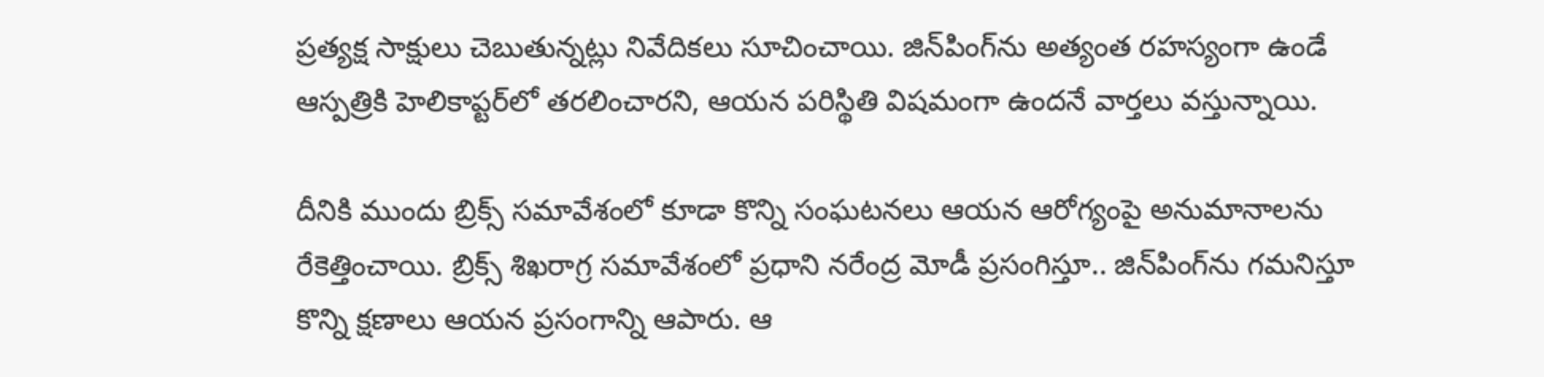ప్రత్యక్ష సాక్షులు చెబుతున్నట్లు నివేదికలు సూచించాయి. జిన్‌పింగ్‌ను అత్యంత రహస్యంగా ఉండే ఆస్పత్రికి హెలికాప్టర్‌లో తరలించారని, ఆయన పరిస్థితి విషమంగా ఉందనే వార్తలు వస్తున్నాయి.

దీనికి ముందు బ్రిక్స్ సమావేశంలో కూడా కొన్ని సంఘటనలు ఆయన ఆరోగ్యంపై అనుమానాలను రేకెత్తించాయి. బ్రిక్స్ శిఖరాగ్ర సమావేశంలో ప్రధాని నరేంద్ర మోడీ ప్రసంగిస్తూ.. జిన్‌పింగ్‌ను గమనిస్తూ కొన్ని క్షణాలు ఆయన ప్రసంగాన్ని ఆపారు. ఆ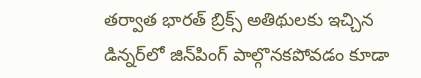తర్వాత భారత్ బ్రిక్స్ అతిథులకు ఇచ్చిన డిన్నర్‌లో జిన్‌పింగ్ పాల్గొనకపోవడం కూడా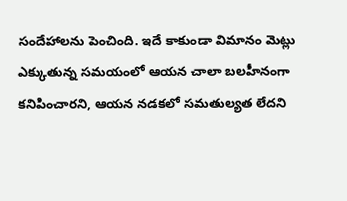సందేహాలను పెంచింది. ఇదే కాకుండా విమానం మెట్లు ఎక్కుతున్న సమయంలో ఆయన చాలా బలహీనంగా కనిపించారని, ఆయన నడకలో సమతుల్యత లేదని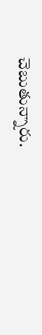చెబుతున్నారు.